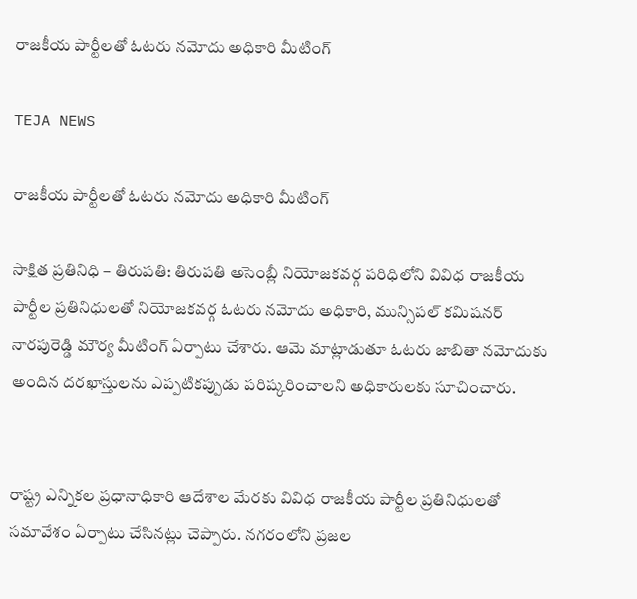రాజకీయ పార్టీలతో ఓటరు నమోదు అధికారి మీటింగ్

TEJA NEWS

రాజకీయ పార్టీలతో ఓటరు నమోదు అధికారి మీటింగ్

సాక్షిత ప్రతినిధి – తిరుపతి: తిరుపతి అసెంబ్లీ నియోజకవర్గ పరిధిలోని వివిధ రాజకీయ పార్టీల ప్రతినిధులతో నియోజకవర్గ ఓటరు నమోదు అధికారి, మున్సిపల్ కమిషనర్ నారపురెడ్డి మౌర్య మీటింగ్ ఏర్పాటు చేశారు. ఆమె మాట్లాడుతూ ఓటరు జాబితా నమోదుకు అందిన దరఖాస్తులను ఎప్పటికప్పుడు పరిష్కరించాలని అధికారులకు సూచించారు.


రాష్ట్ర ఎన్నికల ప్రధానాధికారి ఆదేశాల మేరకు వివిధ రాజకీయ పార్టీల ప్రతినిధులతో సమావేశం ఏర్పాటు చేసినట్లు చెప్పారు. నగరంలోని ప్రజల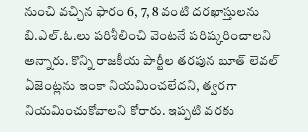నుంచి వచ్చిన ఫారం 6, 7, 8 వంటి దరఖాస్తులను బి.ఎల్.ఓ.లు పరిశీలించి వెంటనే పరిష్కరించాలని అన్నారు. కొన్ని రాజకీయ పార్టీల తరపున బూత్ లెవల్ ఏజెంట్లను ఇంకా నియమించలేదని, త్వరగా నియమించుకోవాలని కోరారు. ఇప్పటి వరకు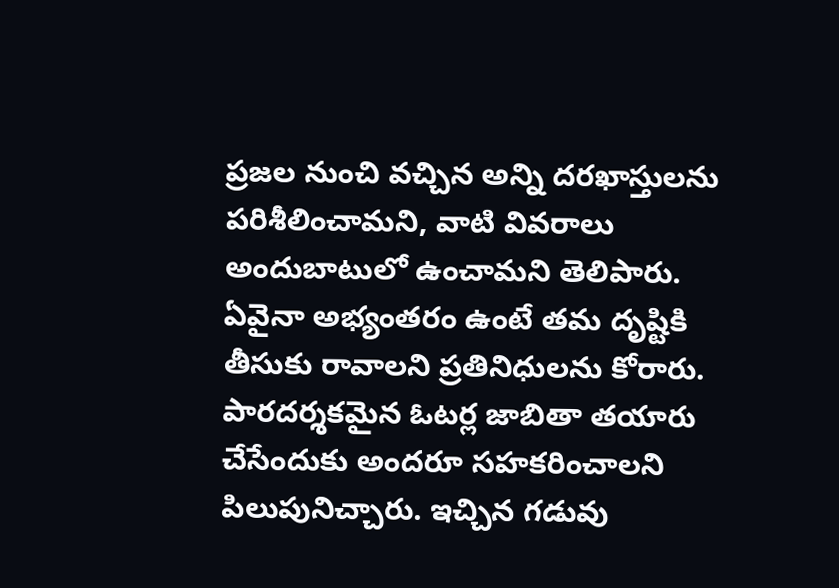ప్రజల నుంచి వచ్చిన అన్ని దరఖాస్తులను పరిశీలించామని, వాటి వివరాలు అందుబాటులో ఉంచామని తెలిపారు. ఏవైనా అభ్యంతరం ఉంటే తమ దృష్టికి తీసుకు రావాలని ప్రతినిధులను కోరారు. పారదర్శకమైన ఓటర్ల జాబితా తయారు చేసేందుకు అందరూ సహకరించాలని పిలుపునిచ్చారు. ఇచ్చిన గడువు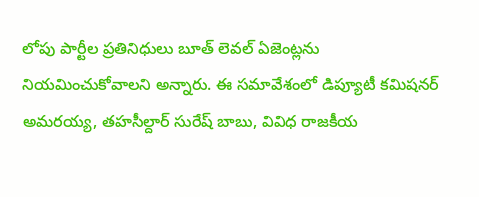లోపు పార్టీల ప్రతినిధులు బూత్ లెవల్ ఏజెంట్లను నియమించుకోవాలని అన్నారు. ఈ సమావేశంలో డిప్యూటీ కమిషనర్ అమరయ్య, తహసీల్దార్ సురేష్ బాబు, వివిధ రాజకీయ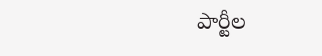పార్టీల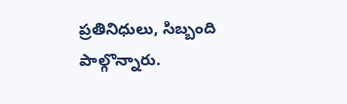ప్రతినిధులు, సిబ్బంది పాల్గొన్నారు.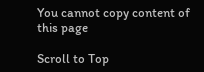You cannot copy content of this page

Scroll to Top